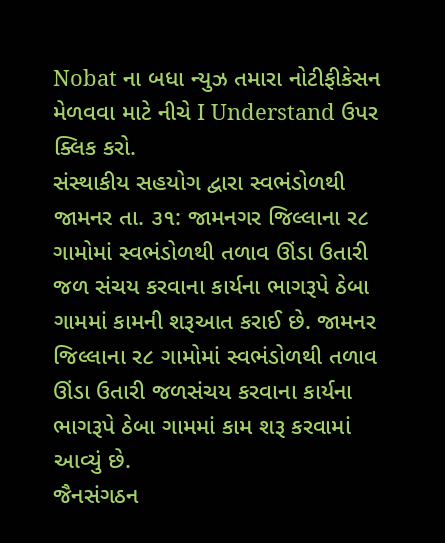Nobat ના બધા ન્યુઝ તમારા નોટીફીકેસન મેળવવા માટે નીચે I Understand ઉપર ક્લિક કરો.
સંસ્થાકીય સહયોગ દ્વારા સ્વભંડોળથી
જામનર તા. ૩૧: જામનગર જિલ્લાના ર૮ ગામોમાં સ્વભંડોળથી તળાવ ઊંડા ઉતારી જળ સંચય કરવાના કાર્યના ભાગરૂપે ઠેબા ગામમાં કામની શરૂઆત કરાઈ છે. જામનર જિલ્લાના ર૮ ગામોમાં સ્વભંડોળથી તળાવ ઊંડા ઉતારી જળસંચય કરવાના કાર્યના ભાગરૂપે ઠેબા ગામમાં કામ શરૂ કરવામાં આવ્યું છે.
જૈનસંગઠન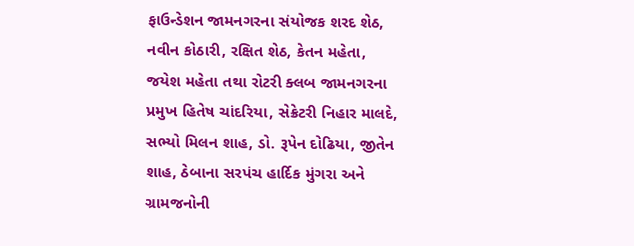ફાઉન્ડેશન જામનગરના સંયોજક શરદ શેઠ, નવીન કોઠારી, રક્ષિત શેઠ, કેતન મહેતા, જયેશ મહેતા તથા રોટરી ક્લબ જામનગરના પ્રમુખ હિતેષ ચાંદરિયા, સેક્રેટરી નિહાર માલદે, સભ્યો મિલન શાહ, ડો. રૂપેન દોઢિયા, જીતેન શાહ, ઠેબાના સરપંચ હાર્દિક મુંગરા અને ગ્રામજનોની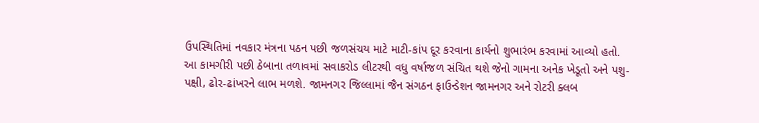ઉપસ્થિતિમાં નવકાર મંત્રના પઠન પછી જળસંચય માટે માટી-કાંપ દૂર કરવાના કાર્યનો શુભારંભ કરવામાં આવ્યો હતો.
આ કામગીરી પછી ઠેબાના તળાવમાં સવાકરોડ લીટરથી વધુ વર્ષાજળ સંચિત થશે જેનો ગામના અનેક ખેડૂતો અને પશુ-પક્ષી, ઢોર-ઢાંખરને લાભ મળશે. જામનગર જિલ્લામાં જૈન સંગઠન ફાઉન્ડેશન જામનગર અને રોટરી ક્લબ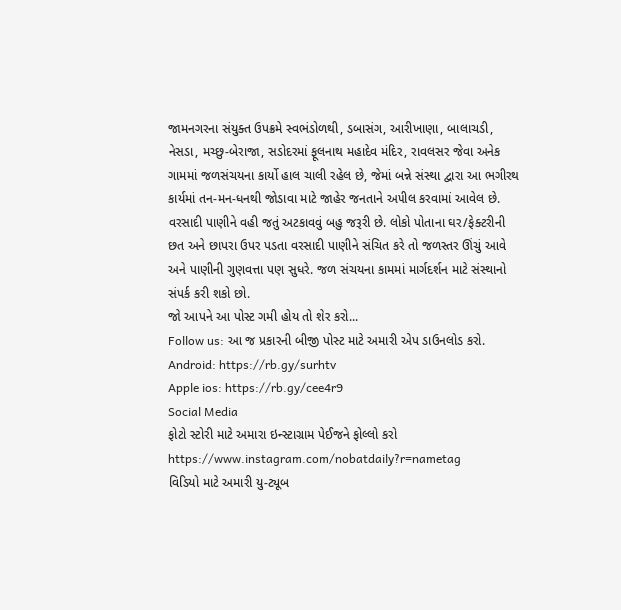જામનગરના સંયુક્ત ઉપક્રમે સ્વભંડોળથી, ડબાસંગ, આરીખાણા, બાલાચડી, નેસડા, મચ્છુ-બેરાજા, સડોદરમાં ફૂલનાથ મહાદેવ મંદિર, રાવલસર જેવા અનેક ગામમાં જળસંચયના કાર્યો હાલ ચાલી રહેલ છે, જેમાં બન્ને સંસ્થા દ્વારા આ ભગીરથ કાર્યમાં તન-મન-ધનથી જોડાવા માટે જાહેર જનતાને અ૫ીલ કરવામાં આવેલ છે.
વરસાદી પાણીને વહી જતું અટકાવવું બહુ જરૂરી છે. લોકો પોતાના ઘર/ફેક્ટરીની છત અને છાપરા ઉપર પડતા વરસાદી પાણીને સંચિત કરે તો જળસ્તર ઊંચું આવે અને પાણીની ગુણવત્તા પણ સુધરે. જળ સંચયના કામમાં માર્ગદર્શન માટે સંસ્થાનો સંપર્ક કરી શકો છો.
જો આપને આ પોસ્ટ ગમી હોય તો શેર કરો...
Follow us: આ જ પ્રકારની બીજી પોસ્ટ માટે અમારી એપ ડાઉનલોડ કરો.
Android: https://rb.gy/surhtv
Apple ios: https://rb.gy/cee4r9
Social Media
ફોટો સ્ટોરી માટે અમારા ઇન્સ્ટાગ્રામ પેઈજને ફોલ્લો કરો
https://www.instagram.com/nobatdaily?r=nametag
વિડિયો માટે અમારી યુ-ટ્યૂબ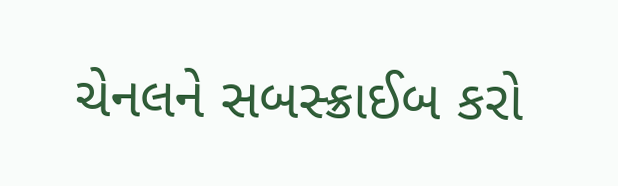ચેનલને સબસ્ક્રાઈબ કરો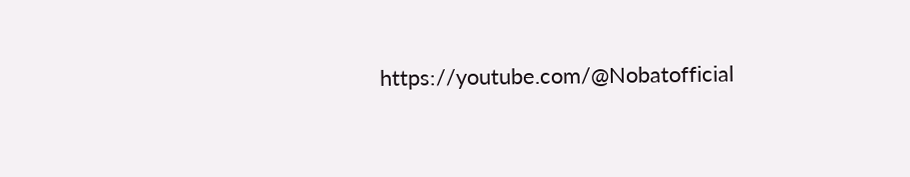https://youtube.com/@Nobatofficial